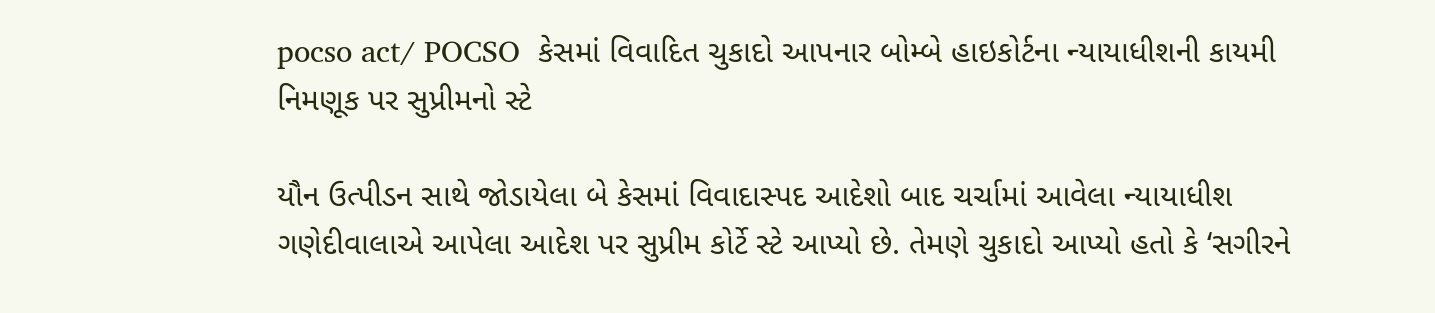pocso act/ POCSO  કેસમાં વિવાદિત ચુકાદો આપનાર બોમ્બે હાઇકોર્ટના ન્યાયાધીશની કાયમી નિમણૂક પર સુપ્રીમનો સ્ટે

યૌન ઉત્પીડન સાથે જોડાયેલા બે કેસમાં વિવાદાસ્પદ આદેશો બાદ ચર્ચામાં આવેલા ન્યાયાધીશ ગણેદીવાલાએ આપેલા આદેશ પર સુપ્રીમ કોર્ટે સ્ટે આપ્યો છે. તેમણે ચુકાદો આપ્યો હતો કે ‘સગીરને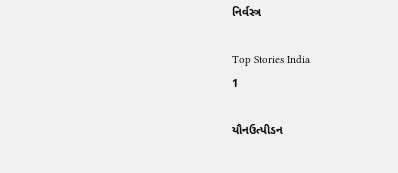નિર્વસ્ત્ર

Top Stories India
1

યૌનઉત્પીડન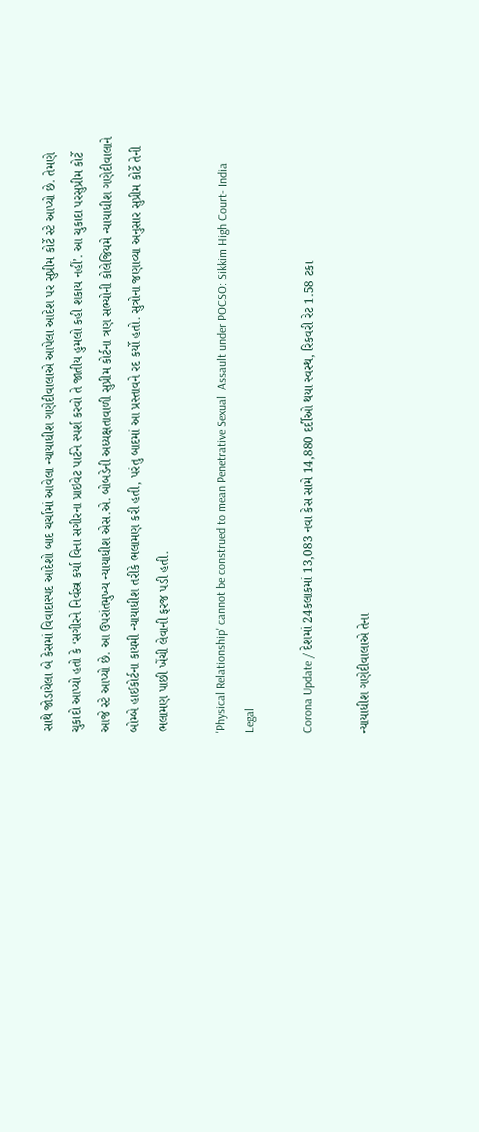સાથે જોડાયેલા બે કેસમાં વિવાદાસ્પદ આદેશો બાદ ચર્ચામાં આવેલા ન્યાયાધીશ ગણેદીવાલાએ આપેલા આદેશ પર સુપ્રીમ કોર્ટે સ્ટે આપ્યો છે. તેમણે ચુકાદો આપ્યો હતો કે ‘સગીરને નિર્વસ્ત્ર કર્યા વિના સગીરના પ્રાઇવેટ પાર્ટને સ્પર્શ કરવો તે જાતીય હુમલો કહી શકાય નહીં’. આ ચુકાદા પરસુપ્રીમ કોર્ટે આજે સ્ટે આપ્યો છે. આ ઉપરાંતમુખ્ય ન્યાયાધીશ એસ.એ. બોબડેની અધ્યક્ષતાવાળી સુપ્રીમ કોર્ટના ત્રણ સભ્યોની કોલેજિયમે ન્યાયાધીશ ગણેદીવાલાને બોમ્બે હાઈકોર્ટના કાયમી ન્યાયાધીશ તરીકે ભલામણ કરી હતી, પરંતુ બાદમાં આ પ્રસ્તાવને રદ કર્યો હતો. સુત્રોના જણાવ્યા અનુસાર સુપ્રીમ કોર્ટે તેની ભલામણ પાછી ખેંચી લેવાની ફરજ પડી હતી.

'Physical Relationship' cannot be construed to mean Penetrative Sexual  Assault under POCSO: Sikkim High Court- India Legal

Corona Update / દેશમાં 24કલાકમાં 13,083 નવા કેસ સામે 14,880 દર્દીઓ થયા સ્વસ્થ, રિકવરી રેટ 1.58 ટકા

ન્યાયાધીશ ગણેદીવાલાએ તેના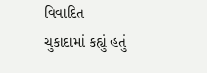વિવાદિત ચુકાદામાં કહ્યું હતું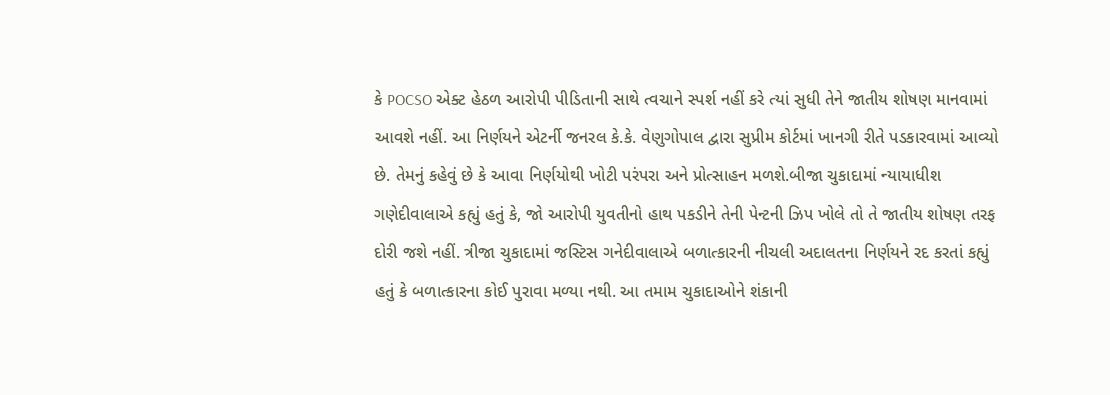કે POCSO એક્ટ હેઠળ આરોપી પીડિતાની સાથે ત્વચાને સ્પર્શ નહીં કરે ત્યાં સુધી તેને જાતીય શોષણ માનવામાં આવશે નહીં. આ નિર્ણયને એટર્ની જનરલ કે.કે. વેણુગોપાલ દ્વારા સુપ્રીમ કોર્ટમાં ખાનગી રીતે પડકારવામાં આવ્યો છે. તેમનું કહેવું છે કે આવા નિર્ણયોથી ખોટી પરંપરા અને પ્રોત્સાહન મળશે.બીજા ચુકાદામાં ન્યાયાધીશ ગણેદીવાલાએ કહ્યું હતું કે, જો આરોપી યુવતીનો હાથ પકડીને તેની પેન્ટની ઝિપ ખોલે તો તે જાતીય શોષણ તરફ દોરી જશે નહીં. ત્રીજા ચુકાદામાં જસ્ટિસ ગનેદીવાલાએ બળાત્કારની નીચલી અદાલતના નિર્ણયને રદ કરતાં કહ્યું હતું કે બળાત્કારના કોઈ પુરાવા મળ્યા નથી. આ તમામ ચુકાદાઓને શંકાની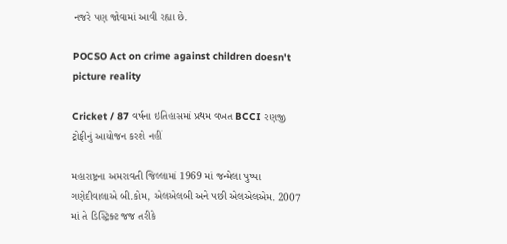નજરે પણ જોવામાં આવી રહ્યા છે.

POCSO Act on crime against children doesn't picture reality

Cricket / 87 વર્ષના ઇતિહાસમાં પ્રથમ વખત BCCI રણજી ટ્રોફીનું આયોજન કરશે નહીં

મહારાષ્ટ્રના અમરાવતી જિલ્લામાં 1969 માં જન્મેલા પુષ્પા ગણેદીવાલાએ બી.કોમ, એલએલબી અને પછી એલએલએમ. 2007 માં તે ડિસ્ટ્રિક્ટ જજ તરીકે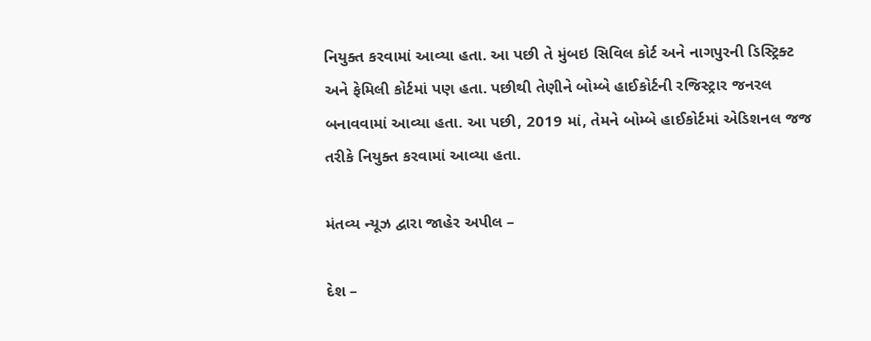નિયુક્ત કરવામાં આવ્યા હતા. આ પછી તે મુંબઇ સિવિલ કોર્ટ અને નાગપુરની ડિસ્ટ્રિક્ટ અને ફેમિલી કોર્ટમાં પણ હતા. પછીથી તેણીને બોમ્બે હાઈકોર્ટની રજિસ્ટ્રાર જનરલ બનાવવામાં આવ્યા હતા. આ પછી, 2019 માં, તેમને બોમ્બે હાઈકોર્ટમાં એડિશનલ જજ તરીકે નિયુક્ત કરવામાં આવ્યા હતા.

મંતવ્ય ન્યૂઝ દ્વારા જાહેર અપીલ –

દેશ –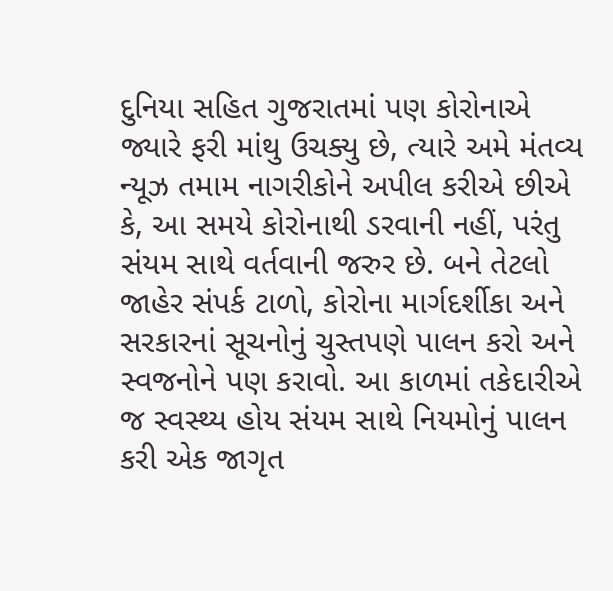દુનિયા સહિત ગુજરાતમાં પણ કોરોનાએ જ્યારે ફરી માંથુ ઉચક્યુ છે, ત્યારે અમે મંતવ્ય ન્યૂઝ તમામ નાગરીકોને અપીલ કરીએ છીએ કે, આ સમયે કોરોનાથી ડરવાની નહીં, પરંતુ સંયમ સાથે વર્તવાની જરુર છે. બને તેટલો જાહેર સંપર્ક ટાળો, કોરોના માર્ગદર્શીકા અને સરકારનાં સૂચનોનું ચુસ્તપણે પાલન કરો અને સ્વજનોને પણ કરાવો. આ કાળમાં તકેદારીએ જ સ્વસ્થ્ય હોય સંયમ સાથે નિયમોનું પાલન કરી એક જાગૃત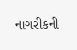નાગરીકની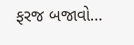ફરજ બજાવો…